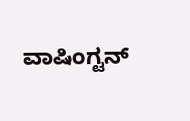ವಾಷಿಂಗ್ಟನ್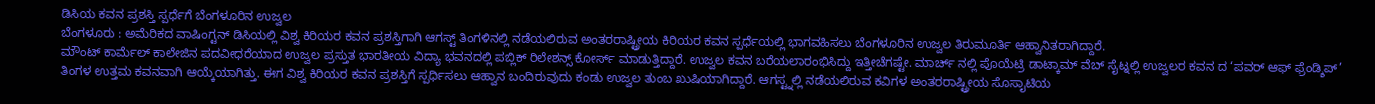ಡಿಸಿಯ ಕವನ ಪ್ರಶಸ್ತಿ ಸ್ಪರ್ಧೆಗೆ ಬೆಂಗಳೂರಿನ ಉಜ್ವಲ
ಬೆಂಗಳೂರು : ಅಮೆರಿಕದ ವಾಷಿಂಗ್ಟನ್ ಡಿಸಿಯಲ್ಲಿ ವಿಶ್ವ ಕಿರಿಯರ ಕವನ ಪ್ರಶಸ್ತಿಗಾಗಿ ಆಗಸ್ಟ್ ತಿಂಗಳಿನಲ್ಲಿ ನಡೆಯಲಿರುವ ಅಂತರರಾಷ್ಟ್ರೀಯ ಕಿರಿಯರ ಕವನ ಸ್ಪರ್ಧೆಯಲ್ಲಿ ಭಾಗವಹಿಸಲು ಬೆಂಗಳೂರಿನ ಉಜ್ವಲ ತಿರುಮೂರ್ತಿ ಆಹ್ವಾನಿತರಾಗಿದ್ದಾರೆ.
ಮೌಂಟ್ ಕಾರ್ಮೆಲ್ ಕಾಲೇಜಿನ ಪದವೀಧರೆಯಾದ ಉಜ್ವಲ ಪ್ರಸ್ತುತ ಭಾರತೀಯ ವಿದ್ಯಾ ಭವನದಲ್ಲಿ ಪಬ್ಲಿಕ್ ರಿಲೇಶನ್ಸ್ ಕೋರ್ಸ್ ಮಾಡುತ್ತಿದ್ದಾರೆ. ಉಜ್ವಲ ಕವನ ಬರೆಯಲಾರಂಭಿಸಿದ್ದು ಇತ್ತೀಚೆಗಷ್ಟೇ. ಮಾರ್ಚ್ ನಲ್ಲಿ ಪೊಯೆಟ್ರಿ ಡಾಟ್ಕಾಮ್ ವೆಬ್ ಸೈಟ್ನಲ್ಲಿ ಉಜ್ವಲರ ಕವನ ದ ‘ಪವರ್ ಆಫ್ ಫ್ರೆಂಡ್ಶಿಪ್’ ತಿಂಗಳ ಉತ್ತಮ ಕವನವಾಗಿ ಆಯ್ಕೆಯಾಗಿತ್ತು. ಈಗ ವಿಶ್ವ ಕಿರಿಯರ ಕವನ ಪ್ರಶಸ್ತಿಗೆ ಸ್ಪರ್ಧಿಸಲು ಆಹ್ವಾನ ಬಂದಿರುವುದು ಕಂಡು ಉಜ್ವಲ ತುಂಬ ಖುಷಿಯಾಗಿದ್ದಾರೆ. ಆಗಸ್ಟ್ನಲ್ಲಿ ನಡೆಯಲಿರುವ ಕವಿಗಳ ಅಂತರರಾಷ್ಟ್ರೀಯ ಸೊಸಾೖಟಿಯ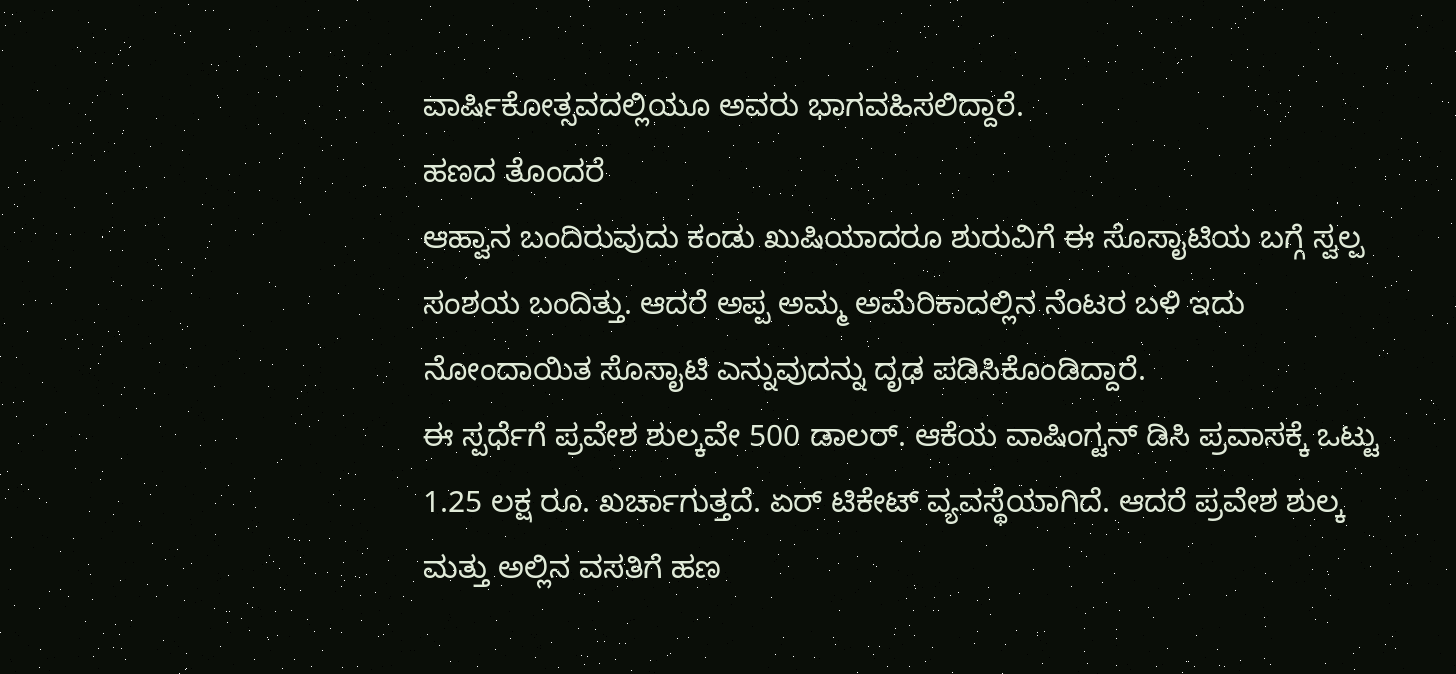ವಾರ್ಷಿಕೋತ್ಸವದಲ್ಲಿಯೂ ಅವರು ಭಾಗವಹಿಸಲಿದ್ದಾರೆ.
ಹಣದ ತೊಂದರೆ
ಆಹ್ವಾನ ಬಂದಿರುವುದು ಕಂಡು ಖುಷಿಯಾದರೂ ಶುರುವಿಗೆ ಈ ಸೊಸಾೖಟಿಯ ಬಗ್ಗೆ ಸ್ವಲ್ಪ ಸಂಶಯ ಬಂದಿತ್ತು. ಆದರೆ ಅಪ್ಪ ಅಮ್ಮ ಅಮೆರಿಕಾದಲ್ಲಿನ ನೆಂಟರ ಬಳಿ ಇದು ನೋಂದಾಯಿತ ಸೊಸಾೖಟಿ ಎನ್ನುವುದನ್ನು ದೃಢ ಪಡಿಸಿಕೊಂಡಿದ್ದಾರೆ.
ಈ ಸ್ಪರ್ಧೆಗೆ ಪ್ರವೇಶ ಶುಲ್ಕವೇ 500 ಡಾಲರ್. ಆಕೆಯ ವಾಷಿಂಗ್ಟನ್ ಡಿಸಿ ಪ್ರವಾಸಕ್ಕೆ ಒಟ್ಟು 1.25 ಲಕ್ಷ ರೂ. ಖರ್ಚಾಗುತ್ತದೆ. ಏರ್ ಟಿಕೇಟ್ ವ್ಯವಸ್ಥೆಯಾಗಿದೆ. ಆದರೆ ಪ್ರವೇಶ ಶುಲ್ಕ ಮತ್ತು ಅಲ್ಲಿನ ವಸತಿಗೆ ಹಣ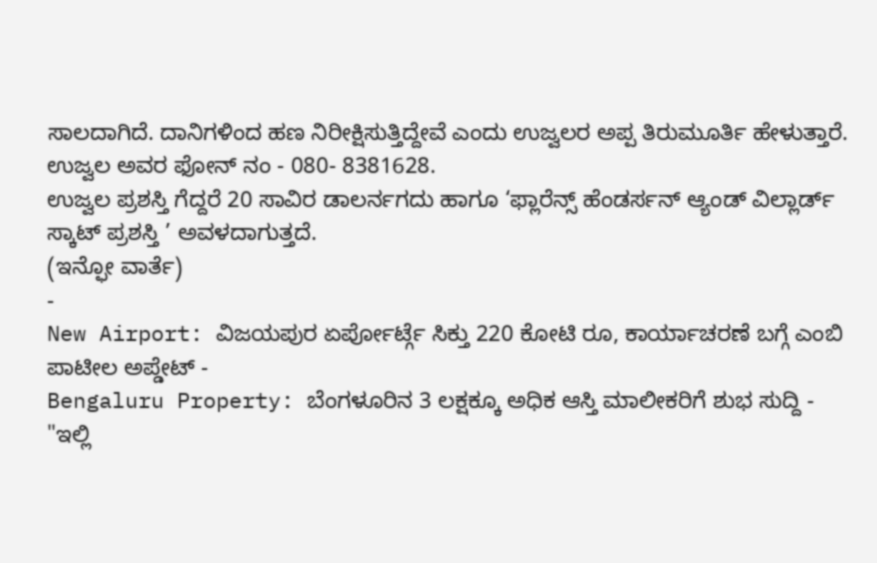ಸಾಲದಾಗಿದೆ. ದಾನಿಗಳಿಂದ ಹಣ ನಿರೀಕ್ಷಿಸುತ್ತಿದ್ದೇವೆ ಎಂದು ಉಜ್ವಲರ ಅಪ್ಪ ತಿರುಮೂರ್ತಿ ಹೇಳುತ್ತಾರೆ. ಉಜ್ವಲ ಅವರ ಫೋನ್ ನಂ - 080- 8381628.
ಉಜ್ವಲ ಪ್ರಶಸ್ತಿ ಗೆದ್ದರೆ 20 ಸಾವಿರ ಡಾಲರ್ನಗದು ಹಾಗೂ ‘ಫ್ಲಾರೆನ್ಸ್ ಹೆಂಡರ್ಸನ್ ಆ್ಯಂಡ್ ವಿಲ್ಲಾರ್ಡ್ ಸ್ಕಾಟ್ ಪ್ರಶಸ್ತಿ ’ ಅವಳದಾಗುತ್ತದೆ.
(ಇನ್ಫೋ ವಾರ್ತೆ)
-
New Airport: ವಿಜಯಪುರ ಏರ್ಪೋರ್ಟ್ಗೆ ಸಿಕ್ತು 220 ಕೋಟಿ ರೂ, ಕಾರ್ಯಾಚರಣೆ ಬಗ್ಗೆ ಎಂಬಿ ಪಾಟೀಲ ಅಪ್ಡೇಟ್ -
Bengaluru Property: ಬೆಂಗಳೂರಿನ 3 ಲಕ್ಷಕ್ಕೂ ಅಧಿಕ ಆಸ್ತಿ ಮಾಲೀಕರಿಗೆ ಶುಭ ಸುದ್ದಿ -
"ಇಲ್ಲಿ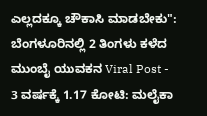ಎಲ್ಲದಕ್ಕೂ ಚೌಕಾಸಿ ಮಾಡಬೇಕು": ಬೆಂಗಳೂರಿನಲ್ಲಿ 2 ತಿಂಗಳು ಕಳೆದ ಮುಂಬೈ ಯುವಕನ Viral Post -
3 ವರ್ಷಕ್ಕೆ 1.17 ಕೋಟಿ: ಮಲೈಕಾ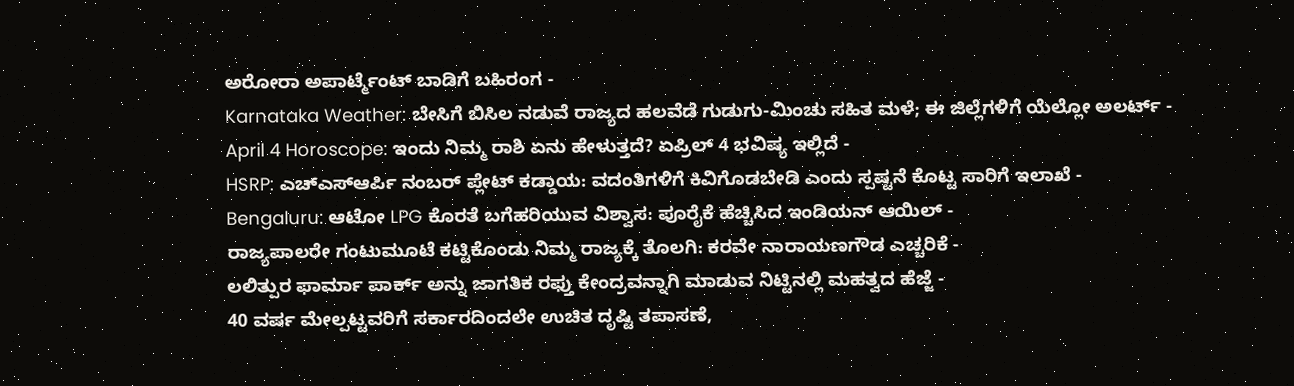ಅರೋರಾ ಅಪಾರ್ಟ್ಮೆಂಟ್ ಬಾಡಿಗೆ ಬಹಿರಂಗ -
Karnataka Weather: ಬೇಸಿಗೆ ಬಿಸಿಲ ನಡುವೆ ರಾಜ್ಯದ ಹಲವೆಡೆ ಗುಡುಗು-ಮಿಂಚು ಸಹಿತ ಮಳೆ; ಈ ಜಿಲ್ಲೆಗಳಿಗೆ ಯೆಲ್ಲೋ ಅಲರ್ಟ್ -
April 4 Horoscope: ಇಂದು ನಿಮ್ಮ ರಾಶಿ ಏನು ಹೇಳುತ್ತದೆ? ಏಪ್ರಿಲ್ 4 ಭವಿಷ್ಯ ಇಲ್ಲಿದೆ -
HSRP: ಎಚ್ಎಸ್ಆರ್ಪಿ ನಂಬರ್ ಪ್ಲೇಟ್ ಕಡ್ಡಾಯ: ವದಂತಿಗಳಿಗೆ ಕಿವಿಗೊಡಬೇಡಿ ಎಂದು ಸ್ಪಷ್ಟನೆ ಕೊಟ್ಟ ಸಾರಿಗೆ ಇಲಾಖೆ -
Bengaluru: ಆಟೋ LPG ಕೊರತೆ ಬಗೆಹರಿಯುವ ವಿಶ್ವಾಸ: ಪೂರೈಕೆ ಹೆಚ್ಚಿಸಿದ ಇಂಡಿಯನ್ ಆಯಿಲ್ -
ರಾಜ್ಯಪಾಲರೇ ಗಂಟುಮೂಟೆ ಕಟ್ಟಿಕೊಂಡು ನಿಮ್ಮ ರಾಜ್ಯಕ್ಕೆ ತೊಲಗಿ: ಕರವೇ ನಾರಾಯಣಗೌಡ ಎಚ್ಚರಿಕೆ -
ಲಲಿತ್ಪುರ ಫಾರ್ಮಾ ಪಾರ್ಕ್ ಅನ್ನು ಜಾಗತಿಕ ರಫ್ತು ಕೇಂದ್ರವನ್ನಾಗಿ ಮಾಡುವ ನಿಟ್ಟಿನಲ್ಲಿ ಮಹತ್ವದ ಹೆಜ್ಜೆ -
40 ವರ್ಷ ಮೇಲ್ಪಟ್ಟವರಿಗೆ ಸರ್ಕಾರದಿಂದಲೇ ಉಚಿತ ದೃಷ್ಟಿ ತಪಾಸಣೆ,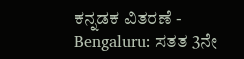ಕನ್ನಡಕ ವಿತರಣೆ -
Bengaluru: ಸತತ 3ನೇ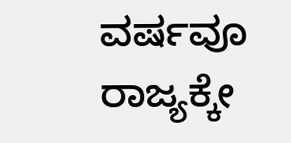ವರ್ಷವೂ ರಾಜ್ಯಕ್ಕೇ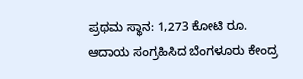ಪ್ರಥಮ ಸ್ಥಾನ: 1,273 ಕೋಟಿ ರೂ. ಆದಾಯ ಸಂಗ್ರಹಿಸಿದ ಬೆಂಗಳೂರು ಕೇಂದ್ರ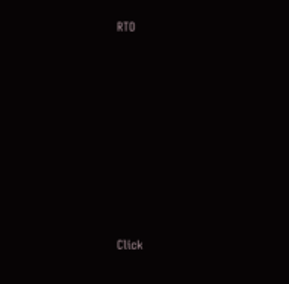RTO












Click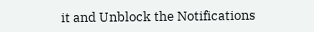it and Unblock the Notifications